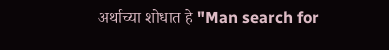अर्थाच्या शोधात हे "Man search for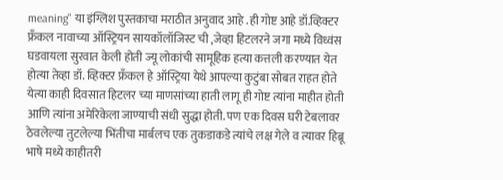meaning" या इंग्लिश पुस्तकाचा मराठीत अनुवाद आहे .ही गोष्ट आहे डॉ.व्हिक्टर फ्रँकल नावाच्या ऑस्ट्रियन सायकॉलॉजिस्ट ची ,जेव्हा हिटलरने जगा मध्ये विध्वंस घडवायला सुरवात केली होती ज्यू लोकांची सामूहिक हत्या कत्तली करण्यात येत होत्या तेव्हा डॉ. व्हिक्टर फ्रँकल हे ऑस्ट्रिया येथे आपल्या कुटुंबा सोबत राहत होते येत्या काही दिवसात हिटलर च्या माणसांच्या हाती लागू ही गोष्ट त्यांना माहीत होती आणि त्यांना अमेरिकेला जाण्याची संधी सुद्धा होती. पण एक दिवस घरी टेबलावर ठेवलेल्या तुटलेल्या भिंतीचा मार्बलच एक तुकडाकडे त्यांचे लक्ष गेले व त्यावर हिब्रू भाषे मध्ये काहीतरी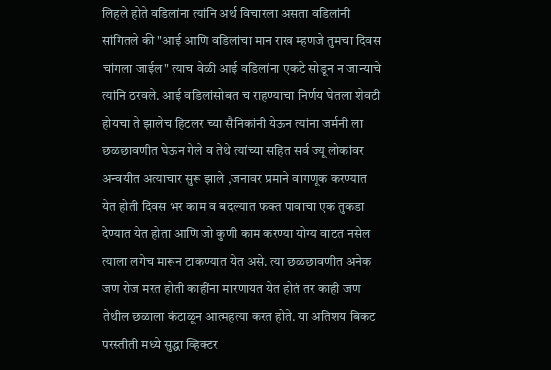लिहले होते वडिलांना त्यांनि अर्थ विचारला असता वडिलांनी सांगितले की "आई आणि वडिलांचा मान राख म्हणजे तुमचा दिवस चांगला जाईल" त्याच वेळी आई वडिलांना एकटे सोडून न जान्याचे त्यांनि ठरवले. आई वडिलांसोबत च राहण्याचा निर्णय घेतला शेवटी होयचा ते झालेच हिटलर च्या सैनिकांनी येऊन त्यांना जर्मनी ला छळछावणीत घेऊन गेले व तेथे त्यांच्या सहित सर्व ज्यू लोकांवर अन्वयीत अत्याचार सुरू झाले ,जनावर प्रमाने वागणूक करण्यात येत होती दिवस भर काम व बदल्यात फक्त पावाचा एक तुकडा देण्यात येत होता आणि जो कुणी काम करण्या योग्य वाटत नसेल त्याला लगेच मारून टाकण्यात येत असे. त्या छळछावणीत अनेक जण रोज मरत होती काहींना मारणायत येत होतं तर काही जण तेथील छळाला कंटाळून आत्महत्या करत होते. या अतिशय बिकट परस्तीती मध्ये सुद्धा व्हिक्टर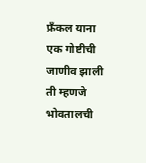फ्रँकल याना एक गोष्टीची जाणीव झाली ती म्हणजे भोवतालची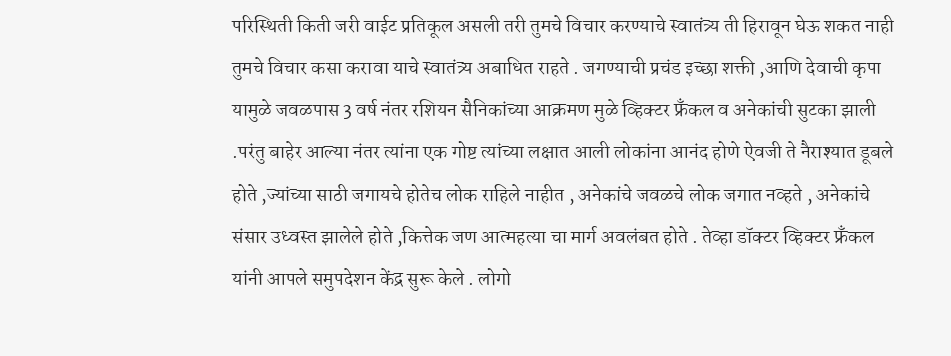परिस्थिती किती जरी वाईट प्रतिकूल असली तरी तुमचे विचार करण्याचे स्वातंत्र्य ती हिरावून घेऊ शकत नाही तुमचे विचार कसा करावा याचे स्वातंत्र्य अबाधित राहते . जगण्याची प्रचंड इच्छा शक्ती ,आणि देवाची कृपा यामुळे जवळपास 3 वर्ष नंतर रशियन सैनिकांच्या आक्रमण मुळे व्हिक्टर फ्रँकल व अनेकांची सुटका झाली .परंतु बाहेर आल्या नंतर त्यांना एक गोष्ट त्यांच्या लक्षात आली लोकांना आनंद होणे ऐवजी ते नैराश्यात डूबले होते ,ज्यांच्या साठी जगायचे होतेच लोक राहिले नाहीत , अनेकांचे जवळचे लोक जगात नव्हते , अनेकांचे संसार उध्वस्त झालेले होते ,कित्तेक जण आत्महत्या चा मार्ग अवलंबत होते . तेव्हा डॉक्टर व्हिक्टर फ्रँकल यांनी आपले समुपदेशन केंद्र सुरू केले . लोगो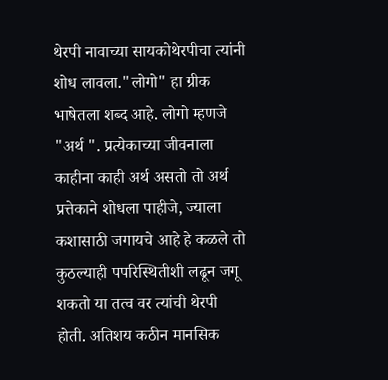थेरपी नावाच्या सायकोथेरपीचा त्यांनी शोध लावला."लोगो" हा ग्रीक भाषेतला शब्द आहे. लोगो म्हणजे "अर्थ ". प्रत्येकाच्या जीवनाला काहीना काही अर्थ असतो तो अर्थ प्रत्तेकाने शोधला पाहीजे, ज्याला कशासाठी जगायचे आहे हे कळले तो कुठल्याही पपरिस्थितीशी लढून जगू शकतो या तत्व वर त्यांची थेरपी होती. अतिशय कठीन मानसिक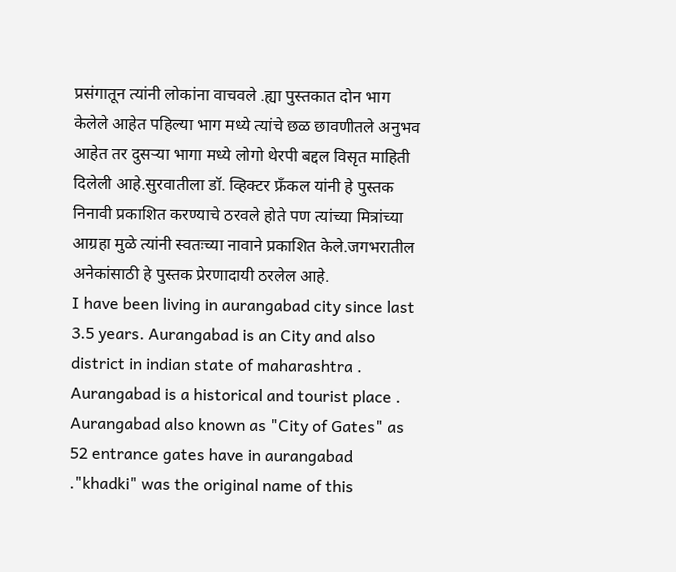प्रसंगातून त्यांनी लोकांना वाचवले .ह्या पुस्तकात दोन भाग केलेले आहेत पहिल्या भाग मध्ये त्यांचे छळ छावणीतले अनुभव आहेत तर दुसऱ्या भागा मध्ये लोगो थेरपी बद्दल विसृत माहिती दिलेली आहे.सुरवातीला डॉ. व्हिक्टर फ्रँकल यांनी हे पुस्तक निनावी प्रकाशित करण्याचे ठरवले होते पण त्यांच्या मित्रांच्या आग्रहा मुळे त्यांनी स्वतःच्या नावाने प्रकाशित केले.जगभरातील अनेकांसाठी हे पुस्तक प्रेरणादायी ठरलेल आहे.
I have been living in aurangabad city since last 3.5 years. Aurangabad is an City and also district in indian state of maharashtra . Aurangabad is a historical and tourist place . Aurangabad also known as "City of Gates" as 52 entrance gates have in aurangabad ."khadki" was the original name of this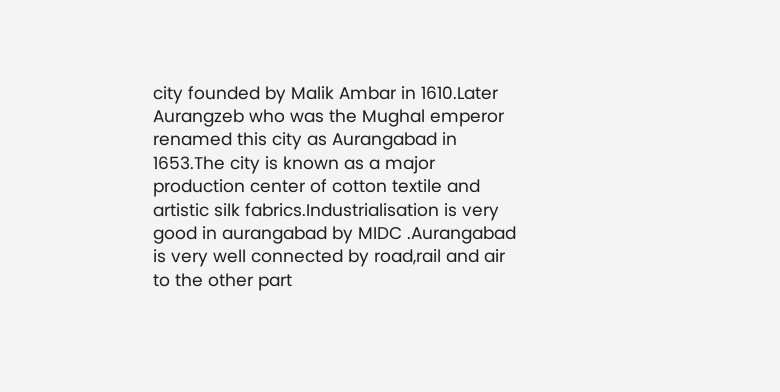city founded by Malik Ambar in 1610.Later Aurangzeb who was the Mughal emperor renamed this city as Aurangabad in 1653.The city is known as a major production center of cotton textile and artistic silk fabrics.Industrialisation is very good in aurangabad by MIDC .Aurangabad is very well connected by road,rail and air to the other part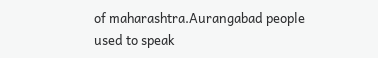of maharashtra.Aurangabad people used to speak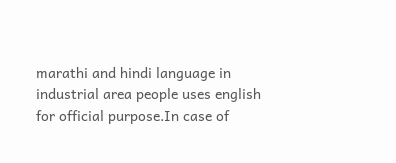marathi and hindi language in industrial area people uses english for official purpose.In case of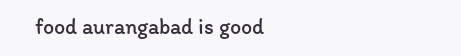food aurangabad is good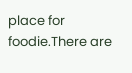place for foodie.There are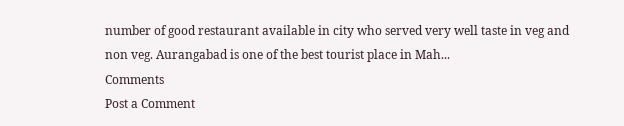number of good restaurant available in city who served very well taste in veg and non veg. Aurangabad is one of the best tourist place in Mah...
Comments
Post a Comment